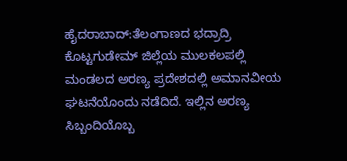ಹೈದರಾಬಾದ್:ತೆಲಂಗಾಣದ ಭದ್ರಾದ್ರಿ ಕೊಟ್ಟಗುಡೇಮ್ ಜಿಲ್ಲೆಯ ಮುಲಕಲಪಲ್ಲಿ ಮಂಡಲದ ಅರಣ್ಯ ಪ್ರದೇಶದಲ್ಲಿ ಅಮಾನವೀಯ ಘಟನೆಯೊಂದು ನಡೆದಿದೆ. ಇಲ್ಲಿನ ಅರಣ್ಯ ಸಿಬ್ಬಂದಿಯೊಬ್ಬ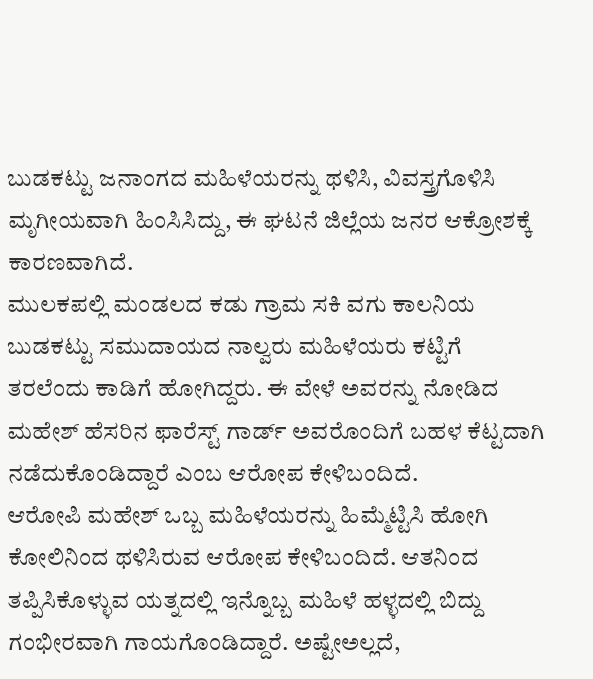ಬುಡಕಟ್ಟು ಜನಾಂಗದ ಮಹಿಳೆಯರನ್ನು ಥಳಿಸಿ, ವಿವಸ್ತ್ರಗೊಳಿಸಿ ಮೃಗೀಯವಾಗಿ ಹಿಂಸಿಸಿದ್ದು, ಈ ಘಟನೆ ಜಿಲ್ಲೆಯ ಜನರ ಆಕ್ರೋಶಕ್ಕೆ ಕಾರಣವಾಗಿದೆ.
ಮುಲಕಪಲ್ಲಿ ಮಂಡಲದ ಕಡು ಗ್ರಾಮ ಸಕಿ ವಗು ಕಾಲನಿಯ ಬುಡಕಟ್ಟು ಸಮುದಾಯದ ನಾಲ್ವರು ಮಹಿಳೆಯರು ಕಟ್ಟಿಗೆ ತರಲೆಂದು ಕಾಡಿಗೆ ಹೋಗಿದ್ದರು. ಈ ವೇಳೆ ಅವರನ್ನು ನೋಡಿದ ಮಹೇಶ್ ಹೆಸರಿನ ಫಾರೆಸ್ಟ್ ಗಾರ್ಡ್ ಅವರೊಂದಿಗೆ ಬಹಳ ಕೆಟ್ಟದಾಗಿ ನಡೆದುಕೊಂಡಿದ್ದಾರೆ ಎಂಬ ಆರೋಪ ಕೇಳಿಬಂದಿದೆ.
ಆರೋಪಿ ಮಹೇಶ್ ಒಬ್ಬ ಮಹಿಳೆಯರನ್ನು ಹಿಮ್ಮೆಟ್ಟಿಸಿ ಹೋಗಿ ಕೋಲಿನಿಂದ ಥಳಿಸಿರುವ ಆರೋಪ ಕೇಳಿಬಂದಿದೆ. ಆತನಿಂದ ತಪ್ಪಿಸಿಕೊಳ್ಳುವ ಯತ್ನದಲ್ಲಿ ಇನ್ನೊಬ್ಬ ಮಹಿಳೆ ಹಳ್ಳದಲ್ಲಿ ಬಿದ್ದು ಗಂಭೀರವಾಗಿ ಗಾಯಗೊಂಡಿದ್ದಾರೆ. ಅಷ್ಟೇಅಲ್ಲದೆ,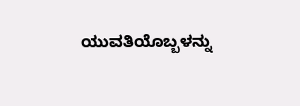ಯುವತಿಯೊಬ್ಬಳನ್ನು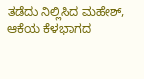ತಡೆದು ನಿಲ್ಲಿಸಿದ ಮಹೇಶ್, ಆಕೆಯ ಕೆಳಭಾಗದ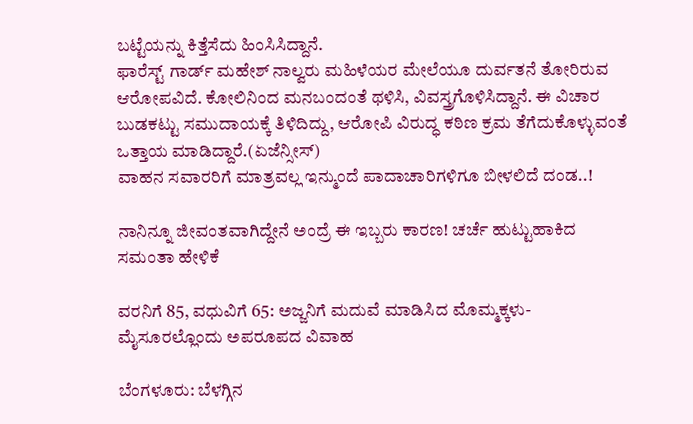ಬಟ್ಟೆಯನ್ನು ಕಿತ್ತೆಸೆದು ಹಿಂಸಿಸಿದ್ದಾನೆ.
ಫಾರೆಸ್ಟ್ ಗಾರ್ಡ್ ಮಹೇಶ್ ನಾಲ್ವರು ಮಹಿಳೆಯರ ಮೇಲೆಯೂ ದುರ್ವತನೆ ತೋರಿರುವ ಆರೋಪವಿದೆ. ಕೋಲಿನಿಂದ ಮನಬಂದಂತೆ ಥಳಿಸಿ, ವಿವಸ್ತ್ರಗೊಳಿಸಿದ್ದಾನೆ. ಈ ವಿಚಾರ ಬುಡಕಟ್ಟು ಸಮುದಾಯಕ್ಕೆ ತಿಳಿದಿದ್ದು, ಆರೋಪಿ ವಿರುದ್ಧ ಕಠಿಣ ಕ್ರಮ ತೆಗೆದುಕೊಳ್ಳುವಂತೆ ಒತ್ತಾಯ ಮಾಡಿದ್ದಾರೆ.(ಏಜೆನ್ಸೀಸ್)
ವಾಹನ ಸವಾರರಿಗೆ ಮಾತ್ರವಲ್ಲ ಇನ್ಮುಂದೆ ಪಾದಾಚಾರಿಗಳಿಗೂ ಬೀಳಲಿದೆ ದಂಡ..!

ನಾನಿನ್ನೂ ಜೀವಂತವಾಗಿದ್ದೇನೆ ಅಂದ್ರೆ ಈ ಇಬ್ಬರು ಕಾರಣ! ಚರ್ಚೆ ಹುಟ್ಟುಹಾಕಿದ ಸಮಂತಾ ಹೇಳಿಕೆ

ವರನಿಗೆ 85, ವಧುವಿಗೆ 65: ಅಜ್ಜನಿಗೆ ಮದುವೆ ಮಾಡಿಸಿದ ಮೊಮ್ಮಕ್ಕಳು- ಮೈಸೂರಲ್ಲೊಂದು ಅಪರೂಪದ ವಿವಾಹ

ಬೆಂಗಳೂರು: ಬೆಳಗ್ಗಿನ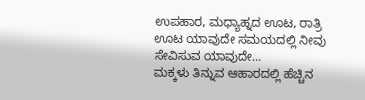ಉಪಹಾರ, ಮಧ್ಯಾಹ್ನದ ಊಟ, ರಾತ್ರಿ ಊಟ ಯಾವುದೇ ಸಮಯದಲ್ಲಿ ನೀವು ಸೇವಿಸುವ ಯಾವುದೇ…
ಮಕ್ಕಳು ತಿನ್ನುವ ಆಹಾರದಲ್ಲಿ ಹೆಚ್ಚಿನ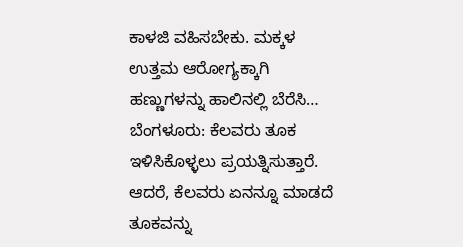ಕಾಳಜಿ ವಹಿಸಬೇಕು. ಮಕ್ಕಳ ಉತ್ತಮ ಆರೋಗ್ಯಕ್ಕಾಗಿ ಹಣ್ಣುಗಳನ್ನು ಹಾಲಿನಲ್ಲಿ ಬೆರೆಸಿ…
ಬೆಂಗಳೂರು: ಕೆಲವರು ತೂಕ ಇಳಿಸಿಕೊಳ್ಳಲು ಪ್ರಯತ್ನಿಸುತ್ತಾರೆ. ಆದರೆ, ಕೆಲವರು ಏನನ್ನೂ ಮಾಡದೆ ತೂಕವನ್ನು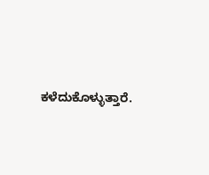ಕಳೆದುಕೊಳ್ಳುತ್ತಾರೆ.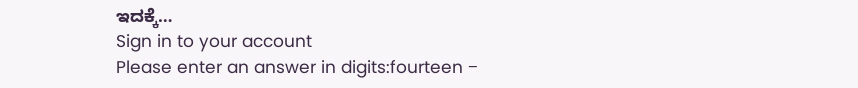ಇದಕ್ಕೆ…
Sign in to your account
Please enter an answer in digits:fourteen −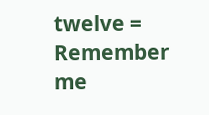twelve =
Remember me